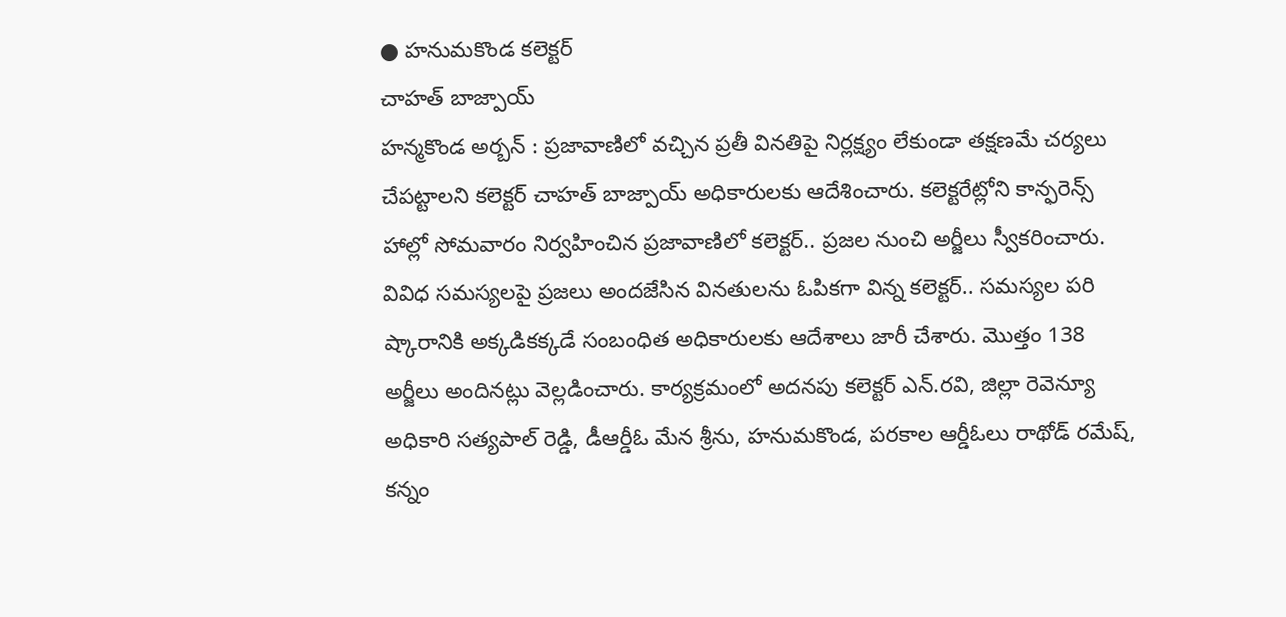● హనుమకొండ కలెక్టర్
చాహత్ బాజ్పాయ్
హన్మకొండ అర్బన్ : ప్రజావాణిలో వచ్చిన ప్రతీ వినతిపై నిర్లక్ష్యం లేకుండా తక్షణమే చర్యలు చేపట్టాలని కలెక్టర్ చాహత్ బాజ్పాయ్ అధికారులకు ఆదేశించారు. కలెక్టరేట్లోని కాన్ఫరెన్స్ హాల్లో సోమవారం నిర్వహించిన ప్రజావాణిలో కలెక్టర్.. ప్రజల నుంచి అర్జీలు స్వీకరించారు. వివిధ సమస్యలపై ప్రజలు అందజేసిన వినతులను ఓపికగా విన్న కలెక్టర్.. సమస్యల పరి ష్కారానికి అక్కడికక్కడే సంబంధిత అధికారులకు ఆదేశాలు జారీ చేశారు. మొత్తం 138 అర్జీలు అందినట్లు వెల్లడించారు. కార్యక్రమంలో అదనపు కలెక్టర్ ఎన్.రవి, జిల్లా రెవెన్యూ అధికారి సత్యపాల్ రెడ్డి, డీఆర్డీఓ మేన శ్రీను, హనుమకొండ, పరకాల ఆర్డీఓలు రాథోడ్ రమేష్, కన్నం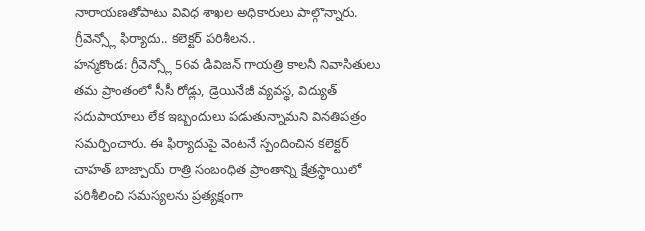నారాయణతోపాటు వివిధ శాఖల అధికారులు పాల్గొన్నారు.
గ్రీవెన్స్లో ఫిర్యాదు.. కలెక్టర్ పరిశీలన..
హన్మకొండ: గ్రీవెన్స్లో 56వ డివిజన్ గాయత్రి కాలనీ నివాసితులు తమ ప్రాంతంలో సీసీ రోడ్లు, డ్రెయినేజీ వ్యవస్థ, విద్యుత్ సదుపాయాలు లేక ఇబ్బందులు పడుతున్నామని వినతిపత్రం సమర్పించారు. ఈ ఫిర్యాదుపై వెంటనే స్పందించిన కలెక్టర్ చాహత్ బాజ్పాయ్ రాత్రి సంబంధిత ప్రాంతాన్ని క్షేత్రస్థాయిలో పరిశీలించి సమస్యలను ప్రత్యక్షంగా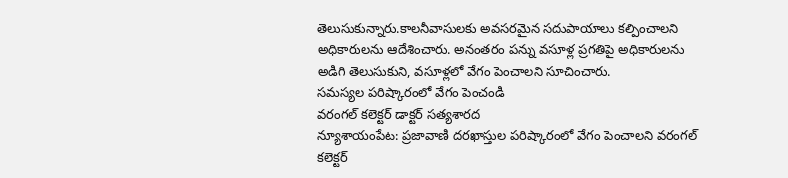తెలుసుకున్నారు.కాలనీవాసులకు అవసరమైన సదుపాయాలు కల్పించాలని అధికారులను ఆదేశించారు. అనంతరం పన్ను వసూళ్ల ప్రగతిపై అధికారులను అడిగి తెలుసుకుని, వసూళ్లలో వేగం పెంచాలని సూచించారు.
సమస్యల పరిష్కారంలో వేగం పెంచండి
వరంగల్ కలెక్టర్ డాక్టర్ సత్యశారద
న్యూశాయంపేట: ప్రజావాణి దరఖాస్తుల పరిష్కారంలో వేగం పెంచాలని వరంగల్ కలెక్టర్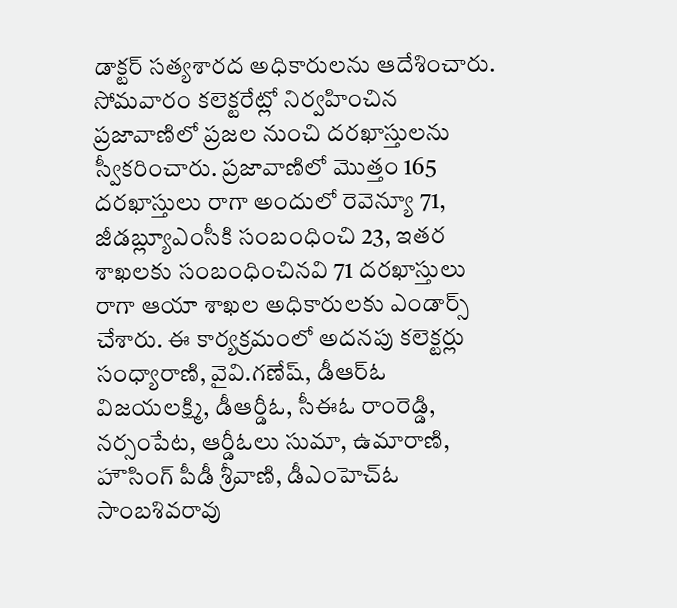డాక్టర్ సత్యశారద అధికారులను ఆదేశించారు. సోమవారం కలెక్టరేట్లో నిర్వహించిన ప్రజావాణిలో ప్రజల నుంచి దరఖాస్తులను స్వీకరించారు. ప్రజావాణిలో మొత్తం 165 దరఖాస్తులు రాగా అందులో రెవెన్యూ 71, జీడబ్ల్యూఎంసీకి సంబంధించి 23, ఇతర శాఖలకు సంబంధించినవి 71 దరఖాస్తులు రాగా ఆయా శాఖల అధికారులకు ఎండార్స్ చేశారు. ఈ కార్యక్రమంలో అదనపు కలెక్టర్లు సంధ్యారాణి, వైవి.గణేష్, డీఆర్ఓ విజయలక్ష్మి, డీఆర్డీఓ, సీఈఓ రాంరెడ్డి, నర్సంపేట, ఆర్డీఓలు సుమా, ఉమారాణి, హౌసింగ్ పీడీ శ్రీవాణి, డీఎంహెచ్ఓ సాంబశివరావు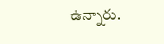ఉన్నారు.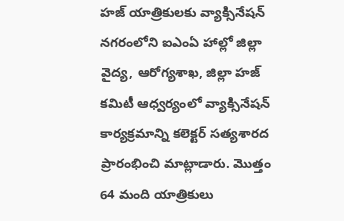హజ్ యాత్రికులకు వ్యాక్సినేషన్
నగరంలోని ఐఎంఏ హాల్లో జిల్లా వైద్య, ఆరోగ్యశాఖ, జిల్లా హజ్ కమిటీ ఆధ్వర్యంలో వ్యాక్సినేషన్ కార్యక్రమాన్ని కలెక్టర్ సత్యశారద ప్రారంభించి మాట్లాడారు. మొత్తం 64 మంది యాత్రికులు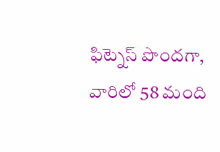ఫిట్నెస్ పొందగా, వారిలో 58 మంది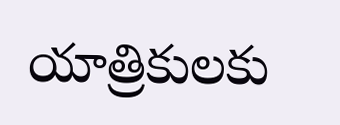యాత్రికులకు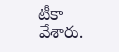టీకా వేశారు.